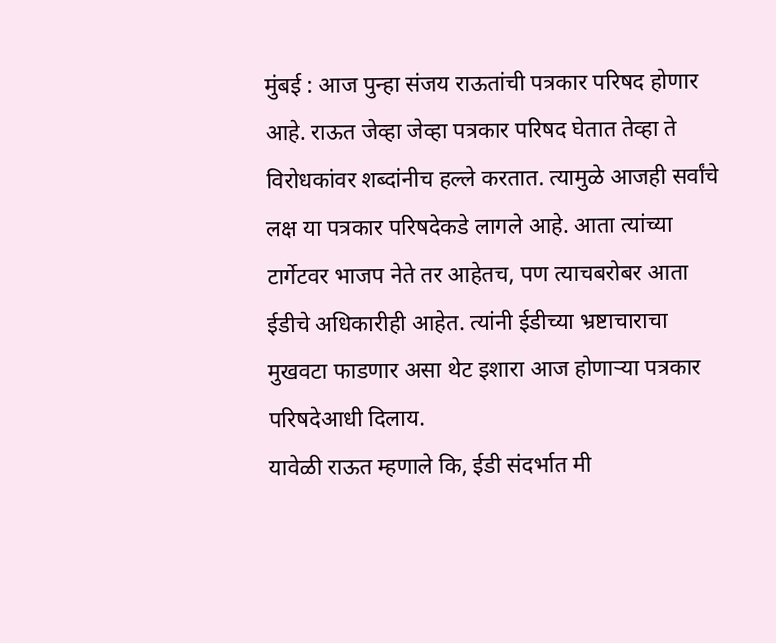मुंबई : आज पुन्हा संजय राऊतांची पत्रकार परिषद होणार आहे. राऊत जेव्हा जेव्हा पत्रकार परिषद घेतात तेव्हा ते विरोधकांवर शब्दांनीच हल्ले करतात. त्यामुळे आजही सर्वांचे लक्ष या पत्रकार परिषदेकडे लागले आहे. आता त्यांच्या टार्गेटवर भाजप नेते तर आहेतच, पण त्याचबरोबर आता ईडीचे अधिकारीही आहेत. त्यांनी ईडीच्या भ्रष्टाचाराचा मुखवटा फाडणार असा थेट इशारा आज होणाऱ्या पत्रकार परिषदेआधी दिलाय.
यावेळी राऊत म्हणाले कि, ईडी संदर्भात मी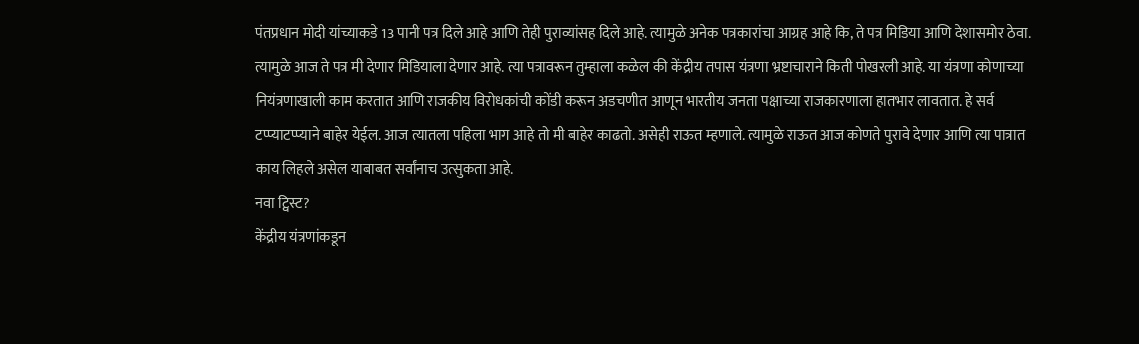पंतप्रधान मोदी यांच्याकडे 13 पानी पत्र दिले आहे आणि तेही पुराव्यांसह दिले आहे. त्यामुळे अनेक पत्रकारांचा आग्रह आहे कि, ते पत्र मिडिया आणि देशासमोर ठेवा. त्यामुळे आज ते पत्र मी देणार मिडियाला देणार आहे. त्या पत्रावरून तुम्हाला कळेल की केंद्रीय तपास यंत्रणा भ्रष्टाचाराने किती पोखरली आहे. या यंत्रणा कोणाच्या नियंत्रणाखाली काम करतात आणि राजकीय विरोधकांची कोंडी करून अडचणीत आणून भारतीय जनता पक्षाच्या राजकारणाला हातभार लावतात. हे सर्व टप्प्याटप्प्याने बाहेर येईल. आज त्यातला पहिला भाग आहे तो मी बाहेर काढतो. असेही राऊत म्हणाले. त्यामुळे राऊत आज कोणते पुरावे देणार आणि त्या पात्रात काय लिहले असेल याबाबत सर्वांनाच उत्सुकता आहे.
नवा ट्विस्ट?
केंद्रीय यंत्रणांकडून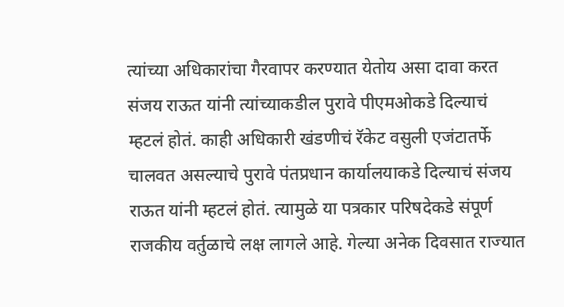त्यांच्या अधिकारांचा गैरवापर करण्यात येतोय असा दावा करत संजय राऊत यांनी त्यांच्याकडील पुरावे पीएमओकडे दिल्याचं म्हटलं होतं. काही अधिकारी खंडणीचं रॅकेट वसुली एजंटातर्फे चालवत असल्याचे पुरावे पंतप्रधान कार्यालयाकडे दिल्याचं संजय राऊत यांनी म्हटलं होतं. त्यामुळे या पत्रकार परिषदेकडे संपूर्ण राजकीय वर्तुळाचे लक्ष लागले आहे. गेल्या अनेक दिवसात राज्यात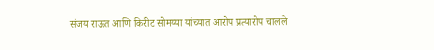संजय राऊत आणि किरीट सोमय्या यांच्यात आरोप प्रत्यारोप चालले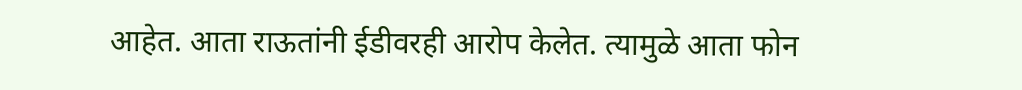आहेत. आता राऊतांनी ईडीवरही आरोप केलेत. त्यामुळे आता फोन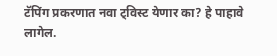टॅपिंग प्रकरणात नवा ट्विस्ट येणार का? हे पाहावे लागेल.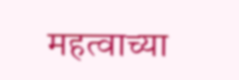महत्वाच्या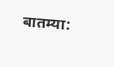बातम्या: